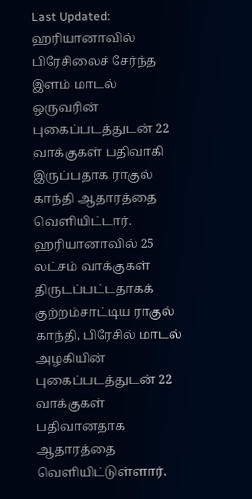Last Updated:
ஹரியானாவில் பிரேசிலைச் சேர்ந்த இளம் மாடல் ஒருவரின் புகைப்படத்துடன் 22 வாக்குகள் பதிவாகி இருப்பதாக ராகுல் காந்தி ஆதாரத்தை வெளியிட்டார்.
ஹரியானாவில் 25 லட்சம் வாக்குகள் திருடப்பட்டதாகக் குற்றம்சாட்டிய ராகுல் காந்தி, பிரேசில் மாடல் அழகியின் புகைப்படத்துடன் 22 வாக்குகள் பதிவானதாக ஆதாரத்தை வெளியிட்டுள்ளார்.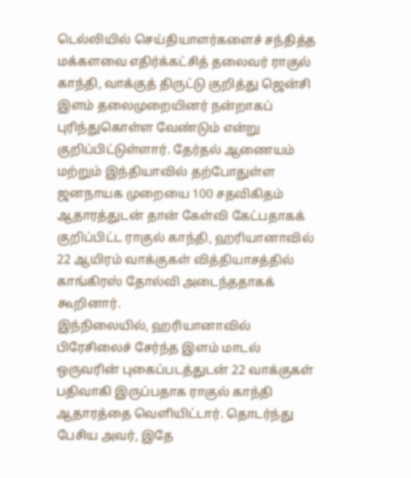டெல்லியில் செய்தியாளர்களைச் சந்தித்த மக்களவை எதிர்க்கட்சித் தலைவர் ராகுல் காந்தி, வாக்குத் திருட்டு குறித்து ஜென்சி இளம் தலைமுறையினர் நன்றாகப் புரிந்துகொள்ள வேண்டும் என்று குறிப்பிட்டுள்ளார். தேர்தல் ஆணையம் மற்றும் இந்தியாவில் தற்போதுள்ள ஜனநாயக முறையை 100 சதவிகிதம் ஆதாரத்துடன் தான் கேள்வி கேட்பதாகக் குறிப்பிட்ட ராகுல் காந்தி, ஹரியானாவில் 22 ஆயிரம் வாக்குகள் வித்தியாசத்தில் காங்கிரஸ் தோல்வி அடைந்ததாகக் கூறினார்.
இந்நிலையில், ஹரியானாவில் பிரேசிலைச் சேர்ந்த இளம் மாடல் ஒருவரின் புகைப்படத்துடன் 22 வாக்குகள் பதிவாகி இருப்பதாக ராகுல் காந்தி ஆதாரத்தை வெளியிட்டார். தொடர்ந்து பேசிய அவர், இதே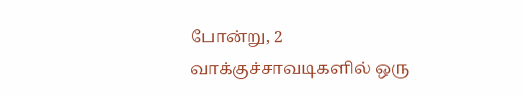போன்று, 2 வாக்குச்சாவடிகளில் ஒரு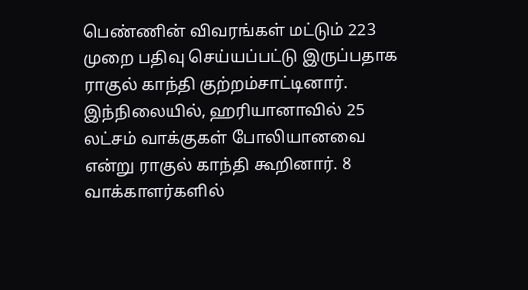பெண்ணின் விவரங்கள் மட்டும் 223 முறை பதிவு செய்யப்பட்டு இருப்பதாக ராகுல் காந்தி குற்றம்சாட்டினார்.
இந்நிலையில், ஹரியானாவில் 25 லட்சம் வாக்குகள் போலியானவை என்று ராகுல் காந்தி கூறினார். 8 வாக்காளர்களில்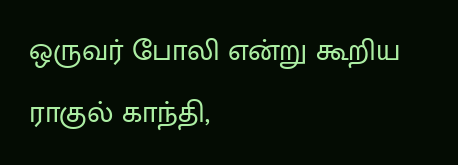ஒருவர் போலி என்று கூறிய ராகுல் காந்தி,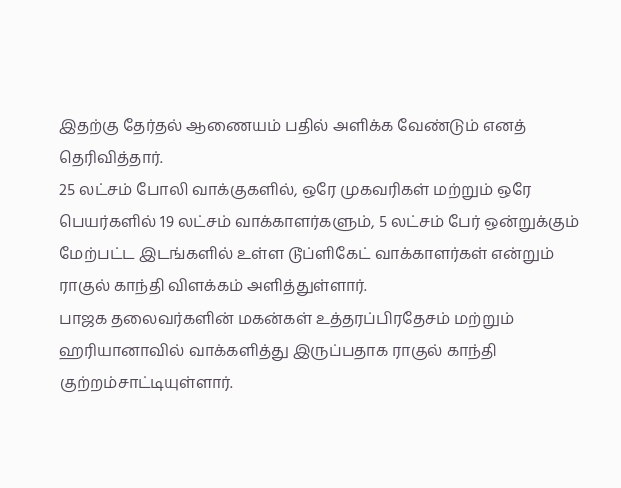இதற்கு தேர்தல் ஆணையம் பதில் அளிக்க வேண்டும் எனத் தெரிவித்தார்.
25 லட்சம் போலி வாக்குகளில், ஒரே முகவரிகள் மற்றும் ஒரே பெயர்களில் 19 லட்சம் வாக்காளர்களும், 5 லட்சம் பேர் ஒன்றுக்கும் மேற்பட்ட இடங்களில் உள்ள டூப்ளிகேட் வாக்காளர்கள் என்றும் ராகுல் காந்தி விளக்கம் அளித்துள்ளார்.
பாஜக தலைவர்களின் மகன்கள் உத்தரப்பிரதேசம் மற்றும் ஹரியானாவில் வாக்களித்து இருப்பதாக ராகுல் காந்தி குற்றம்சாட்டியுள்ளார்.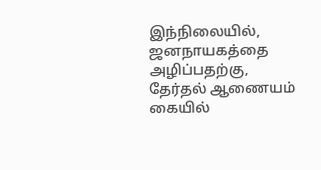இந்நிலையில், ஜனநாயகத்தை அழிப்பதற்கு, தேர்தல் ஆணையம் கையில்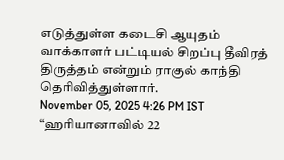எடுத்துள்ள கடைசி ஆயுதம் வாக்காளர் பட்டியல் சிறப்பு தீவிரத் திருத்தம் என்றும் ராகுல் காந்தி தெரிவித்துள்ளார்.
November 05, 2025 4:26 PM IST
“ஹரியானாவில் 22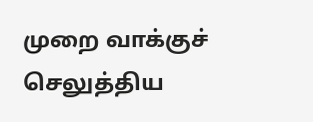முறை வாக்குச் செலுத்திய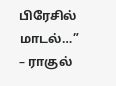பிரேசில் மாடல்…” – ராகுல்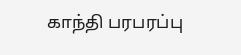காந்தி பரபரப்பு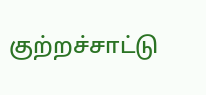குற்றச்சாட்டு